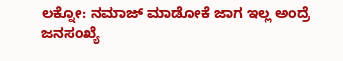ಲಕ್ನೋ: ನಮಾಜ್‌ ಮಾಡೋಕೆ ಜಾಗ ಇಲ್ಲ ಅಂದ್ರೆ ಜನಸಂಖ್ಯೆ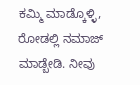ಕಮ್ಮಿ ಮಾಡ್ಕೊಳ್ಳಿ, ರೋಡಲ್ಲಿ ನಮಾಜ್‌ ಮಾಡ್ಬೇಡಿ. ನೀವು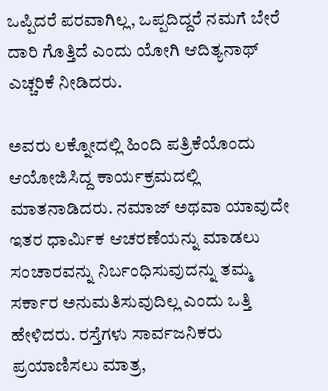ಒಪ್ಪಿದರೆ ಪರವಾಗಿಲ್ಲ, ಒಪ್ಪದಿದ್ದರೆ ನಮಗೆ ಬೇರೆ ದಾರಿ ಗೊತ್ತಿದೆ ಎಂದು ಯೋಗಿ ಆದಿತ್ಯನಾಥ್ ಎಚ್ಚರಿಕೆ ನೀಡಿದರು.

ಅವರು ಲಕ್ನೋದಲ್ಲಿ ಹಿಂದಿ ಪತ್ರಿಕೆಯೊಂದು ಆಯೋಜಿಸಿದ್ದ ಕಾರ್ಯಕ್ರಮದಲ್ಲಿ ಮಾತನಾಡಿದರು. ನಮಾಜ್ ಅಥವಾ ಯಾವುದೇ ಇತರ ಧಾರ್ಮಿಕ ಆಚರಣೆಯನ್ನು ಮಾಡಲು ಸಂಚಾರವನ್ನು ನಿರ್ಬಂಧಿಸುವುದನ್ನು ತಮ್ಮ ಸರ್ಕಾರ ಅನುಮತಿಸುವುದಿಲ್ಲ ಎಂದು ಒತ್ತಿ ಹೇಳಿದರು. ರಸ್ತೆಗಳು ಸಾರ್ವಜನಿಕರು ಪ್ರಯಾಣಿಸಲು ಮಾತ್ರ,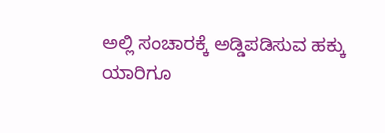ಅಲ್ಲಿ ಸಂಚಾರಕ್ಕೆ ಅಡ್ಡಿಪಡಿಸುವ ಹಕ್ಕು ಯಾರಿಗೂ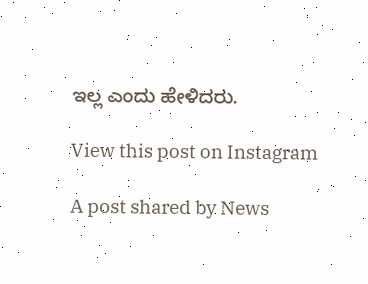ಇಲ್ಲ ಎಂದು ಹೇಳಿದರು.

View this post on Instagram

A post shared by News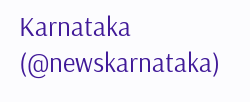Karnataka (@newskarnataka)